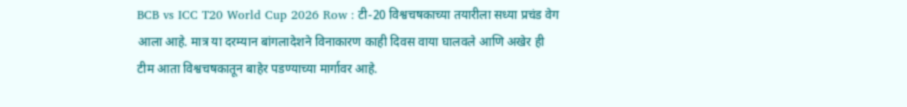BCB vs ICC T20 World Cup 2026 Row : टी-20 विश्वचषकाच्या तयारीला सध्या प्रचंड वेग आला आहे. मात्र या दरम्यान बांगलादेशने विनाकारण काही दिवस वाया घालवले आणि अखेर ही टीम आता विश्वचषकातून बाहेर पडण्याच्या मार्गावर आहे.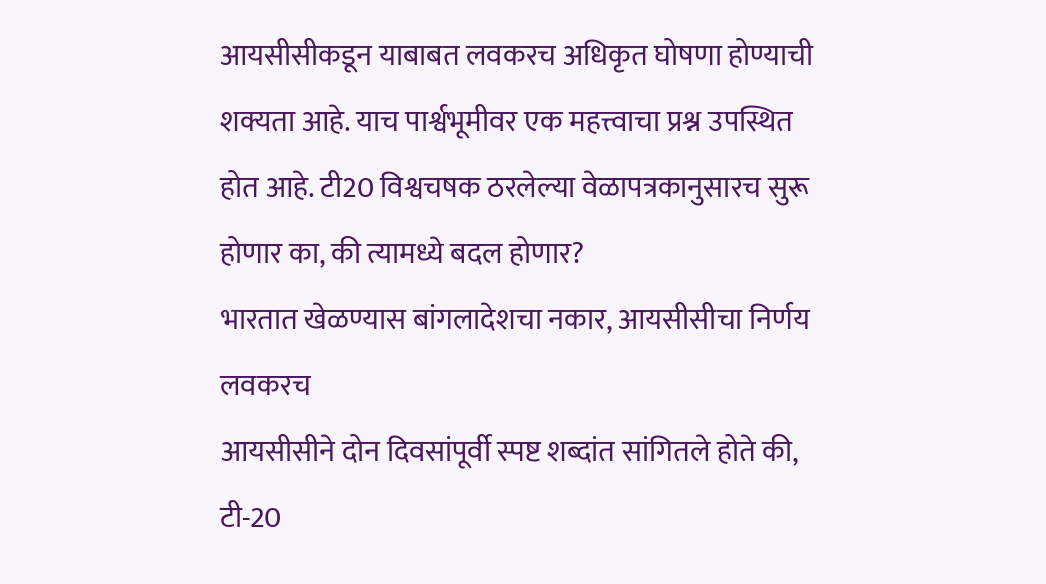आयसीसीकडून याबाबत लवकरच अधिकृत घोषणा होण्याची शक्यता आहे. याच पार्श्वभूमीवर एक महत्त्वाचा प्रश्न उपस्थित होत आहे. टी20 विश्वचषक ठरलेल्या वेळापत्रकानुसारच सुरू होणार का, की त्यामध्ये बदल होणार?
भारतात खेळण्यास बांगलादेशचा नकार, आयसीसीचा निर्णय लवकरच
आयसीसीने दोन दिवसांपूर्वी स्पष्ट शब्दांत सांगितले होते की, टी-20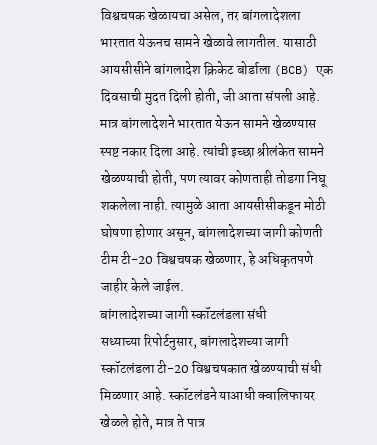विश्वचषक खेळायचा असेल, तर बांगलादेशला भारतात येऊनच सामने खेळावे लागतील. यासाठी आयसीसीने बांगलादेश क्रिकेट बोर्डाला (BCB) एक दिवसाची मुदत दिली होती, जी आता संपली आहे. मात्र बांगलादेशने भारतात येऊन सामने खेळण्यास स्पष्ट नकार दिला आहे. त्यांची इच्छा श्रीलंकेत सामने खेळण्याची होती, पण त्यावर कोणताही तोडगा निघू शकलेला नाही. त्यामुळे आता आयसीसीकडून मोठी घोषणा होणार असून, बांगलादेशच्या जागी कोणती टीम टी-20 विश्वचषक खेळणार, हे अधिकृतपणे जाहीर केले जाईल.
बांगलादेशच्या जागी स्कॉटलंडला संधी
सध्याच्या रिपोर्टनुसार, बांगलादेशच्या जागी स्कॉटलंडला टी-20 विश्वचषकात खेळण्याची संधी मिळणार आहे. स्कॉटलंडने याआधी क्वालिफायर खेळले होते, मात्र ते पात्र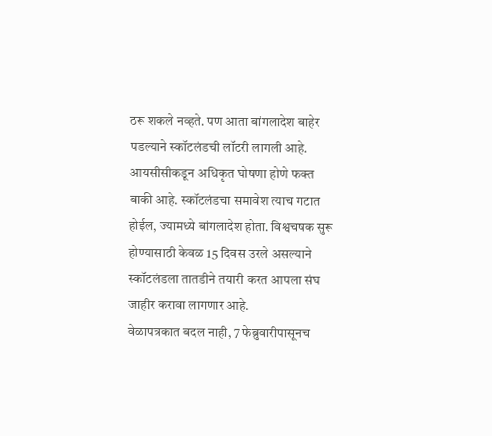ठरू शकले नव्हते. पण आता बांगलादेश बाहेर पडल्याने स्कॉटलंडची लॉटरी लागली आहे. आयसीसीकडून अधिकृत घोषणा होणे फक्त बाकी आहे. स्कॉटलंडचा समावेश त्याच गटात होईल, ज्यामध्ये बांगलादेश होता. विश्वचषक सुरू होण्यासाठी केवळ 15 दिवस उरले असल्याने स्कॉटलंडला तातडीने तयारी करत आपला संघ जाहीर करावा लागणार आहे.
वेळापत्रकात बदल नाही, 7 फेब्रुवारीपासूनच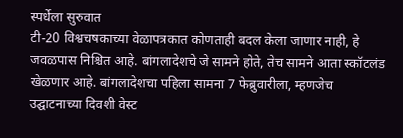स्पर्धेला सुरुवात
टी-20 विश्वचषकाच्या वेळापत्रकात कोणताही बदल केला जाणार नाही, हे जवळपास निश्चित आहे. बांगलादेशचे जे सामने होते, तेच सामने आता स्कॉटलंड खेळणार आहे. बांगलादेशचा पहिला सामना 7 फेब्रुवारीला, म्हणजेच उद्घाटनाच्या दिवशी वेस्ट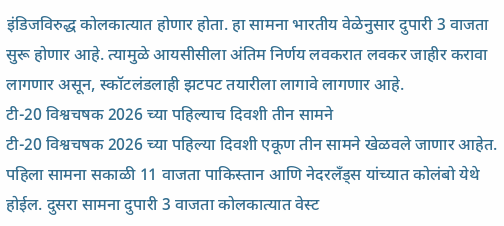इंडिजविरुद्ध कोलकात्यात होणार होता. हा सामना भारतीय वेळेनुसार दुपारी 3 वाजता सुरू होणार आहे. त्यामुळे आयसीसीला अंतिम निर्णय लवकरात लवकर जाहीर करावा लागणार असून, स्कॉटलंडलाही झटपट तयारीला लागावे लागणार आहे.
टी-20 विश्वचषक 2026 च्या पहिल्याच दिवशी तीन सामने
टी-20 विश्वचषक 2026 च्या पहिल्या दिवशी एकूण तीन सामने खेळवले जाणार आहेत. पहिला सामना सकाळी 11 वाजता पाकिस्तान आणि नेदरलँड्स यांच्यात कोलंबो येथे होईल. दुसरा सामना दुपारी 3 वाजता कोलकात्यात वेस्ट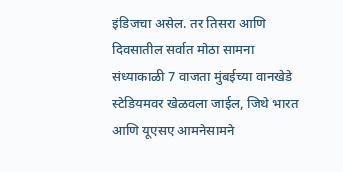इंडिजचा असेल. तर तिसरा आणि दिवसातील सर्वात मोठा सामना संध्याकाळी 7 वाजता मुंबईच्या वानखेडे स्टेडियमवर खेळवला जाईल, जिथे भारत आणि यूएसए आमनेसामने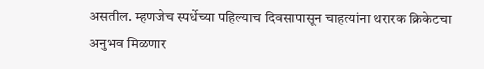असतील. म्हणजेच स्पर्धेच्या पहिल्याच दिवसापासून चाहत्यांना थरारक क्रिकेटचा अनुभव मिळणार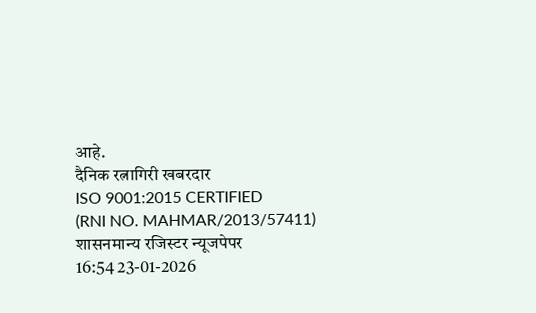आहे.
दैनिक रत्नागिरी खबरदार
ISO 9001:2015 CERTIFIED
(RNI NO. MAHMAR/2013/57411)
शासनमान्य रजिस्टर न्यूजपेपर
16:54 23-01-2026